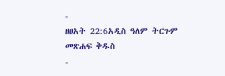-
ዘፀአት 22:6አዲስ ዓለም ትርጉም መጽሐፍ ቅዱስ
-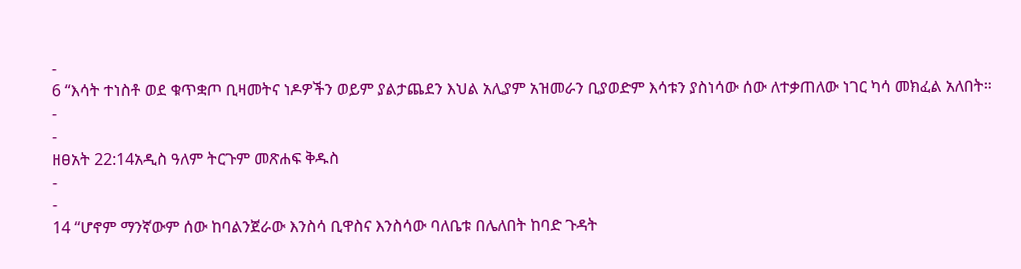-
6 “እሳት ተነስቶ ወደ ቁጥቋጦ ቢዛመትና ነዶዎችን ወይም ያልታጨደን እህል አሊያም አዝመራን ቢያወድም እሳቱን ያስነሳው ሰው ለተቃጠለው ነገር ካሳ መክፈል አለበት።
-
-
ዘፀአት 22:14አዲስ ዓለም ትርጉም መጽሐፍ ቅዱስ
-
-
14 “ሆኖም ማንኛውም ሰው ከባልንጀራው እንስሳ ቢዋስና እንስሳው ባለቤቱ በሌለበት ከባድ ጉዳት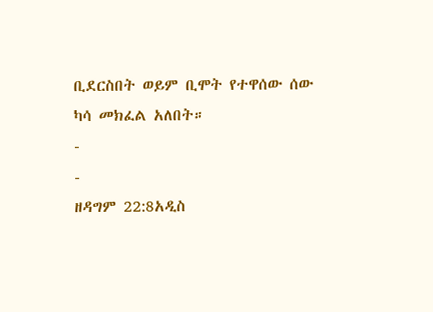ቢደርስበት ወይም ቢሞት የተዋሰው ሰው ካሳ መክፈል አለበት።
-
-
ዘዳግም 22:8አዲስ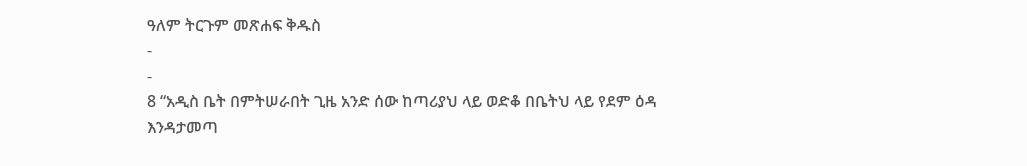ዓለም ትርጉም መጽሐፍ ቅዱስ
-
-
8 “አዲስ ቤት በምትሠራበት ጊዜ አንድ ሰው ከጣሪያህ ላይ ወድቆ በቤትህ ላይ የደም ዕዳ እንዳታመጣ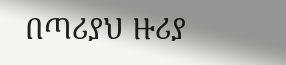በጣሪያህ ዙሪያ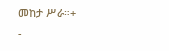መከታ ሥራ።+
-